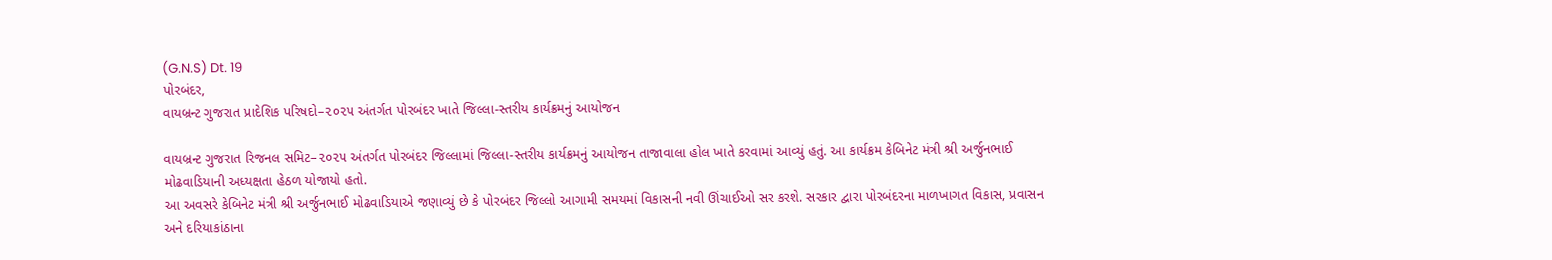(G.N.S) Dt. 19
પોરબંદર,
વાયબ્રન્ટ ગુજરાત પ્રાદેશિક પરિષદો–૨૦૨૫ અંતર્ગત પોરબંદર ખાતે જિલ્લા-સ્તરીય કાર્યક્રમનું આયોજન

વાયબ્રન્ટ ગુજરાત રિજનલ સમિટ–૨૦૨૫ અંતર્ગત પોરબંદર જિલ્લામાં જિલ્લા-સ્તરીય કાર્યક્રમનું આયોજન તાજાવાલા હોલ ખાતે કરવામાં આવ્યું હતું. આ કાર્યક્રમ કેબિનેટ મંત્રી શ્રી અર્જુનભાઈ મોઢવાડિયાની અધ્યક્ષતા હેઠળ યોજાયો હતો.
આ અવસરે કેબિનેટ મંત્રી શ્રી અર્જુનભાઈ મોઢવાડિયાએ જણાવ્યું છે કે પોરબંદર જિલ્લો આગામી સમયમાં વિકાસની નવી ઊંચાઈઓ સર કરશે. સરકાર દ્વારા પોરબંદરના માળખાગત વિકાસ, પ્રવાસન અને દરિયાકાંઠાના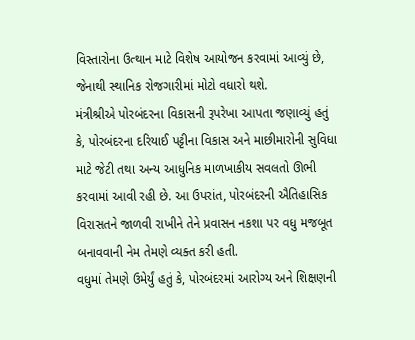વિસ્તારોના ઉત્થાન માટે વિશેષ આયોજન કરવામાં આવ્યું છે, જેનાથી સ્થાનિક રોજગારીમાં મોટો વધારો થશે.
મંત્રીશ્રીએ પોરબંદરના વિકાસની રૂપરેખા આપતા જણાવ્યું હતું કે, પોરબંદરના દરિયાઈ પટ્ટીના વિકાસ અને માછીમારોની સુવિધા માટે જેટી તથા અન્ય આધુનિક માળખાકીય સવલતો ઊભી કરવામાં આવી રહી છે. આ ઉપરાંત, પોરબંદરની ઐતિહાસિક વિરાસતને જાળવી રાખીને તેને પ્રવાસન નકશા પર વધુ મજબૂત બનાવવાની નેમ તેમણે વ્યક્ત કરી હતી.
વધુમાં તેમણે ઉમેર્યું હતું કે, પોરબંદરમાં આરોગ્ય અને શિક્ષણની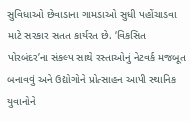સુવિધાઓ છેવાડાના ગામડાઓ સુધી પહોંચાડવા માટે સરકાર સતત કાર્યરત છે. ‘વિકસિત પોરબંદર’ના સંકલ્પ સાથે રસ્તાઓનું નેટવર્ક મજબૂત બનાવવું અને ઉદ્યોગોને પ્રોત્સાહન આપી સ્થાનિક યુવાનોને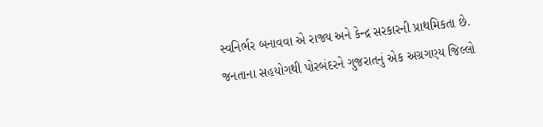સ્વનિર્ભર બનાવવા એ રાજ્ય અને કેન્દ્ર સરકારની પ્રાથમિકતા છે.
જનતાના સહયોગથી પોરબંદરને ગુજરાતનું એક અગ્રગણ્ય જિલ્લો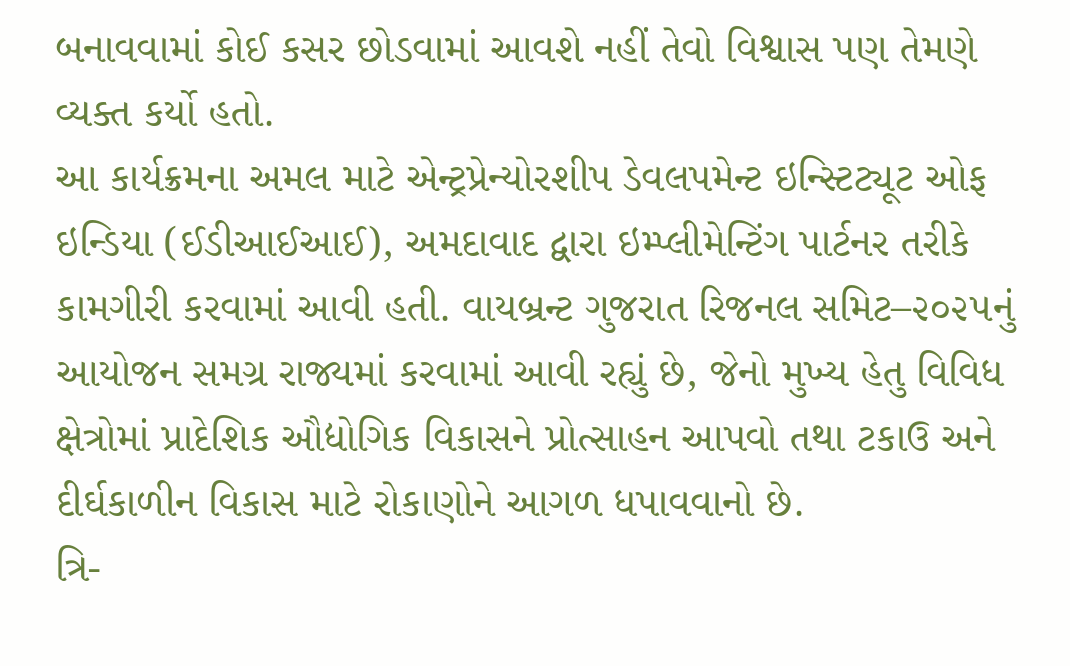બનાવવામાં કોઈ કસર છોડવામાં આવશે નહીં તેવો વિશ્વાસ પણ તેમણે વ્યક્ત કર્યો હતો.
આ કાર્યક્રમના અમલ માટે એન્ટ્રપ્રેન્યોરશીપ ડેવલપમેન્ટ ઇન્સ્ટિટ્યૂટ ઓફ ઇન્ડિયા (ઈડીઆઈઆઈ), અમદાવાદ દ્વારા ઇમ્પ્લીમેન્ટિંગ પાર્ટનર તરીકે કામગીરી કરવામાં આવી હતી. વાયબ્રન્ટ ગુજરાત રિજનલ સમિટ–૨૦૨૫નું આયોજન સમગ્ર રાજ્યમાં કરવામાં આવી રહ્યું છે, જેનો મુખ્ય હેતુ વિવિધ ક્ષેત્રોમાં પ્રાદેશિક ઔદ્યોગિક વિકાસને પ્રોત્સાહન આપવો તથા ટકાઉ અને દીર્ઘકાળીન વિકાસ માટે રોકાણોને આગળ ધપાવવાનો છે.
ત્રિ-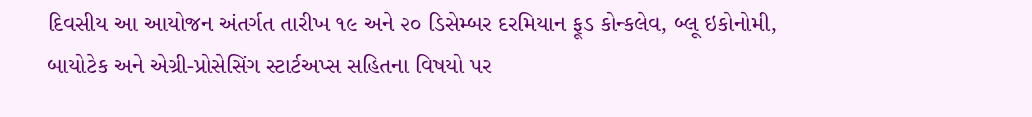દિવસીય આ આયોજન અંતર્ગત તારીખ ૧૯ અને ૨૦ ડિસેમ્બર દરમિયાન ફૂડ કોન્કલેવ, બ્લૂ ઇકોનોમી, બાયોટેક અને એગ્રી-પ્રોસેસિંગ સ્ટાર્ટઅપ્સ સહિતના વિષયો પર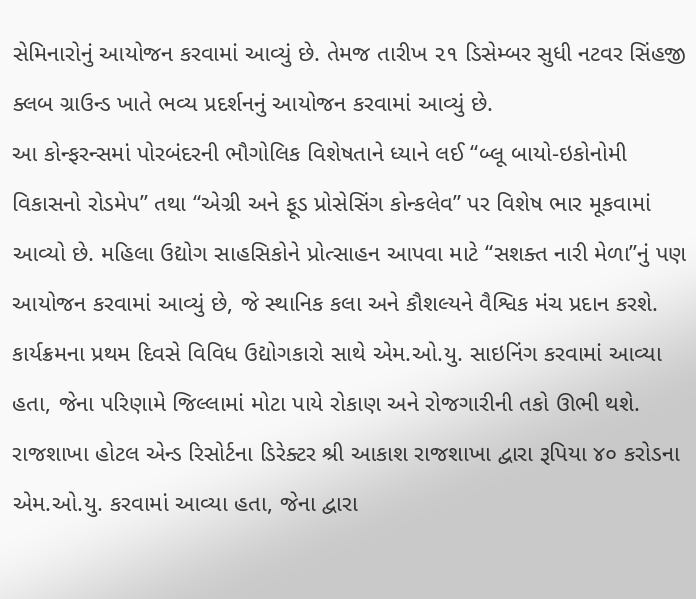સેમિનારોનું આયોજન કરવામાં આવ્યું છે. તેમજ તારીખ ૨૧ ડિસેમ્બર સુધી નટવર સિંહજી ક્લબ ગ્રાઉન્ડ ખાતે ભવ્ય પ્રદર્શનનું આયોજન કરવામાં આવ્યું છે.
આ કોન્ફરન્સમાં પોરબંદરની ભૌગોલિક વિશેષતાને ધ્યાને લઈ “બ્લૂ બાયો-ઇકોનોમી વિકાસનો રોડમેપ” તથા “એગ્રી અને ફૂડ પ્રોસેસિંગ કોન્કલેવ” પર વિશેષ ભાર મૂકવામાં આવ્યો છે. મહિલા ઉદ્યોગ સાહસિકોને પ્રોત્સાહન આપવા માટે “સશક્ત નારી મેળા”નું પણ આયોજન કરવામાં આવ્યું છે, જે સ્થાનિક કલા અને કૌશલ્યને વૈશ્વિક મંચ પ્રદાન કરશે.
કાર્યક્રમના પ્રથમ દિવસે વિવિધ ઉદ્યોગકારો સાથે એમ.ઓ.યુ. સાઇનિંગ કરવામાં આવ્યા હતા, જેના પરિણામે જિલ્લામાં મોટા પાયે રોકાણ અને રોજગારીની તકો ઊભી થશે. રાજશાખા હોટલ એન્ડ રિસોર્ટના ડિરેક્ટર શ્રી આકાશ રાજશાખા દ્વારા રૂપિયા ૪૦ કરોડના એમ.ઓ.યુ. કરવામાં આવ્યા હતા, જેના દ્વારા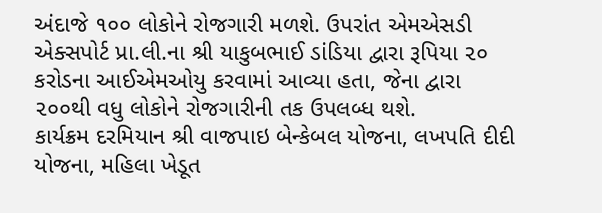અંદાજે ૧૦૦ લોકોને રોજગારી મળશે. ઉપરાંત એમએસડી એક્સપોર્ટ પ્રા.લી.ના શ્રી યાકુબભાઈ ડાંડિયા દ્વારા રૂપિયા ૨૦ કરોડના આઈએમઓયુ કરવામાં આવ્યા હતા, જેના દ્વારા ૨૦૦થી વધુ લોકોને રોજગારીની તક ઉપલબ્ધ થશે.
કાર્યક્રમ દરમિયાન શ્રી વાજપાઇ બેન્કેબલ યોજના, લખપતિ દીદી યોજના, મહિલા ખેડૂત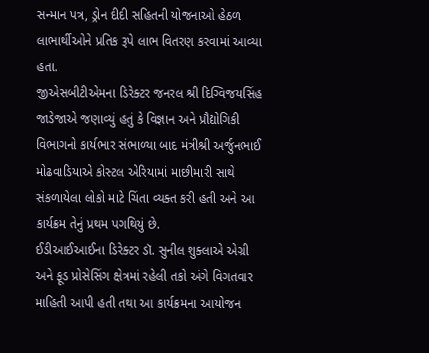સન્માન પત્ર, ડ્રોન દીદી સહિતની યોજનાઓ હેઠળ લાભાર્થીઓને પ્રતિક રૂપે લાભ વિતરણ કરવામાં આવ્યા હતા.
જીએસબીટીએમના ડિરેક્ટર જનરલ શ્રી દિગ્વિજયસિંહ જાડેજાએ જણાવ્યું હતું કે વિજ્ઞાન અને પ્રૌદ્યોગિકી વિભાગનો કાર્યભાર સંભાળ્યા બાદ મંત્રીશ્રી અર્જુનભાઈ મોઢવાડિયાએ કોસ્ટલ એરિયામાં માછીમારી સાથે સંકળાયેલા લોકો માટે ચિંતા વ્યક્ત કરી હતી અને આ કાર્યક્રમ તેનું પ્રથમ પગથિયું છે.
ઈડીઆઈઆઈના ડિરેક્ટર ડૉ. સુનીલ શુક્લાએ એગ્રી અને ફૂડ પ્રોસેસિંગ ક્ષેત્રમાં રહેલી તકો અંગે વિગતવાર માહિતી આપી હતી તથા આ કાર્યક્રમના આયોજન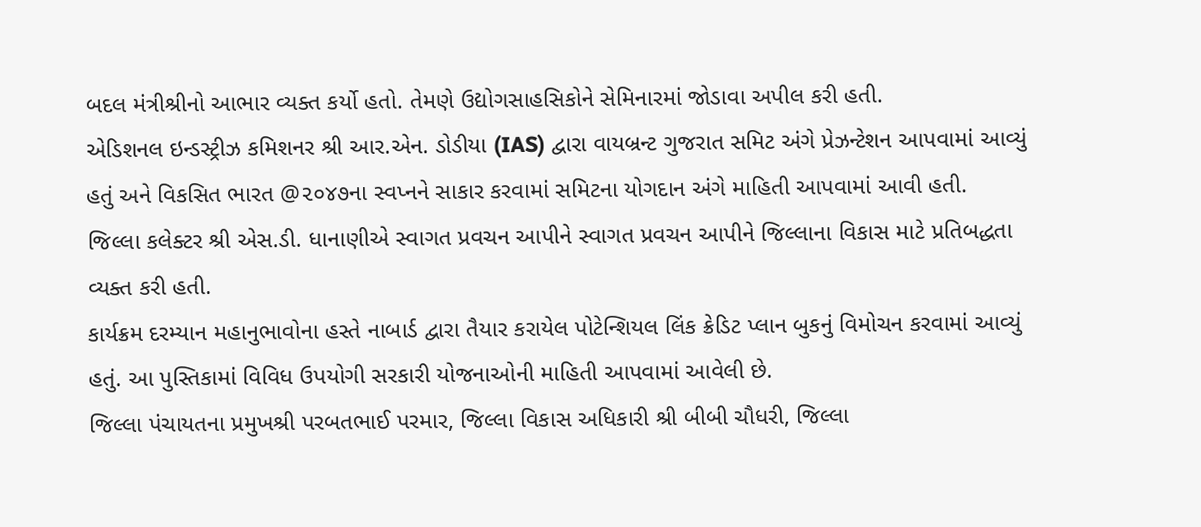બદલ મંત્રીશ્રીનો આભાર વ્યક્ત કર્યો હતો. તેમણે ઉદ્યોગસાહસિકોને સેમિનારમાં જોડાવા અપીલ કરી હતી.
એડિશનલ ઇન્ડસ્ટ્રીઝ કમિશનર શ્રી આર.એન. ડોડીયા (IAS) દ્વારા વાયબ્રન્ટ ગુજરાત સમિટ અંગે પ્રેઝન્ટેશન આપવામાં આવ્યું હતું અને વિકસિત ભારત @૨૦૪૭ના સ્વપ્નને સાકાર કરવામાં સમિટના યોગદાન અંગે માહિતી આપવામાં આવી હતી.
જિલ્લા કલેક્ટર શ્રી એસ.ડી. ધાનાણીએ સ્વાગત પ્રવચન આપીને સ્વાગત પ્રવચન આપીને જિલ્લાના વિકાસ માટે પ્રતિબદ્ધતા વ્યક્ત કરી હતી.
કાર્યક્રમ દરમ્યાન મહાનુભાવોના હસ્તે નાબાર્ડ દ્વારા તૈયાર કરાયેલ પોટેન્શિયલ લિંક ક્રેડિટ પ્લાન બુકનું વિમોચન કરવામાં આવ્યું હતું. આ પુસ્તિકામાં વિવિધ ઉપયોગી સરકારી યોજનાઓની માહિતી આપવામાં આવેલી છે.
જિલ્લા પંચાયતના પ્રમુખશ્રી પરબતભાઈ પરમાર, જિલ્લા વિકાસ અધિકારી શ્રી બીબી ચૌધરી, જિલ્લા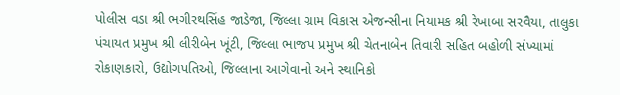પોલીસ વડા શ્રી ભગીરથસિંહ જાડેજા, જિલ્લા ગ્રામ વિકાસ એજન્સીના નિયામક શ્રી રેખાબા સરવૈયા, તાલુકા પંચાયત પ્રમુખ શ્રી લીરીબેન ખૂંટી, જિલ્લા ભાજપ પ્રમુખ શ્રી ચેતનાબેન તિવારી સહિત બહોળી સંખ્યામાં રોકાણકારો, ઉદ્યોગપતિઓ, જિલ્લાના આગેવાનો અને સ્થાનિકો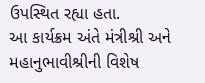ઉપસ્થિત રહ્યા હતા.
આ કાર્યક્રમ અંતે મંત્રીશ્રી અને મહાનુભાવીશ્રીની વિશેષ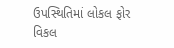ઉપસ્થિતિમાં લોકલ ફોર વિકલ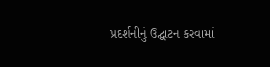પ્રદર્શનીનું ઉદ્ઘાટન કરવામાં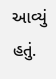આવ્યું હતું.